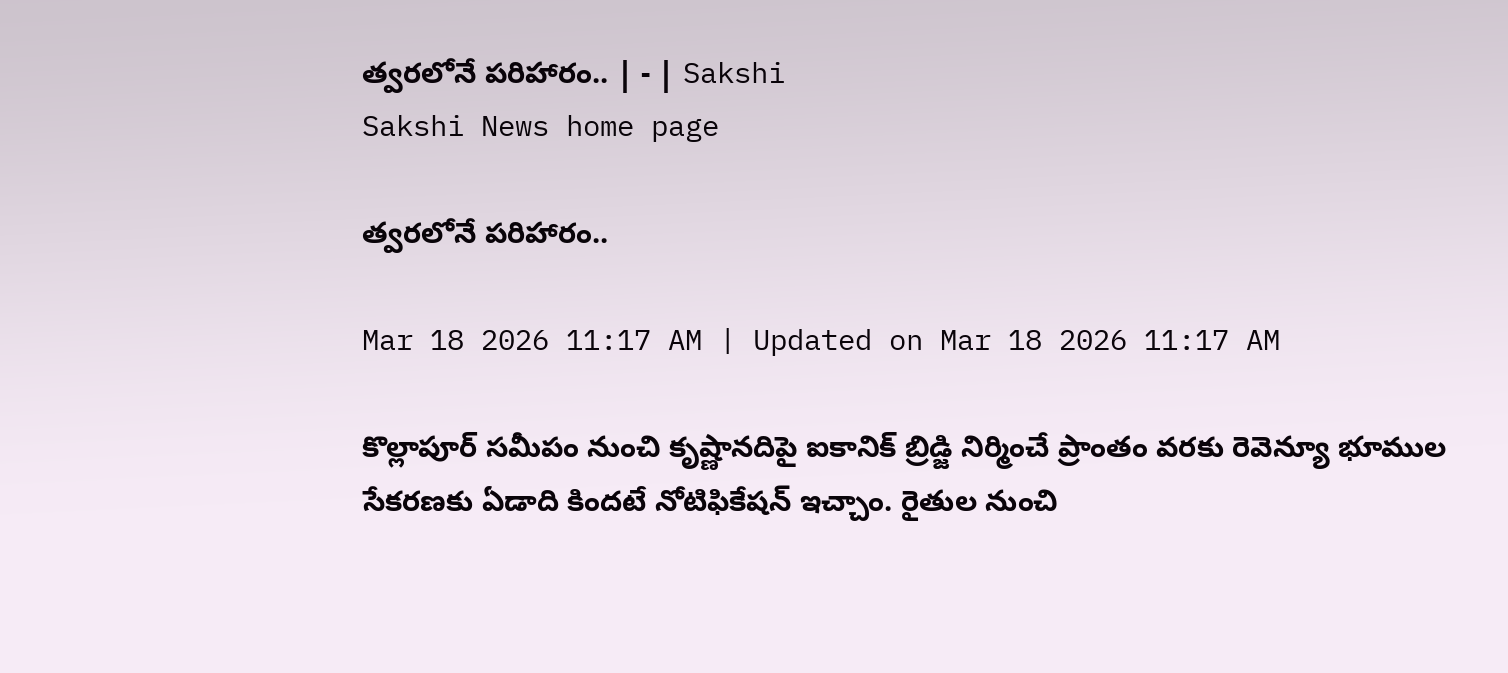త్వరలోనే పరిహారం.. | - | Sakshi
Sakshi News home page

త్వరలోనే పరిహారం..

Mar 18 2026 11:17 AM | Updated on Mar 18 2026 11:17 AM

కొల్లాపూర్‌ సమీపం నుంచి కృష్ణానదిపై ఐకానిక్‌ బ్రిడ్జి నిర్మించే ప్రాంతం వరకు రెవెన్యూ భూముల సేకరణకు ఏడాది కిందటే నోటిఫికేషన్‌ ఇచ్చాం. రైతుల నుంచి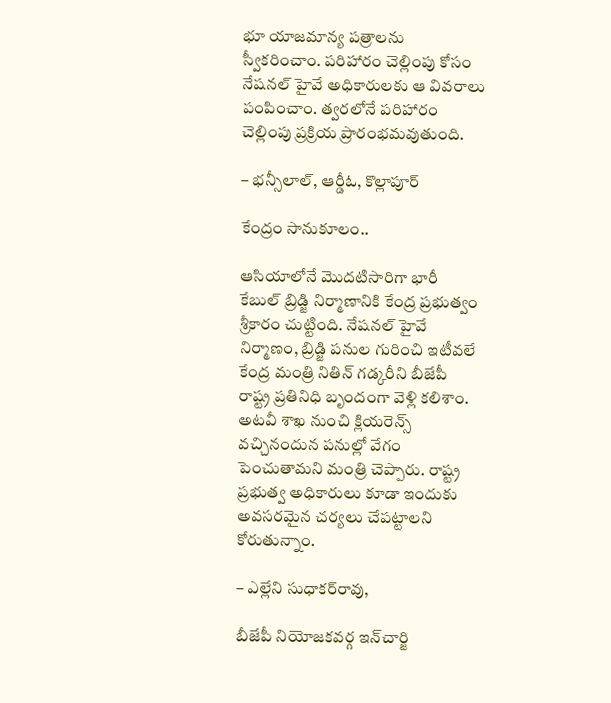భూ యాజమాన్య పత్రాలను స్వీకరించాం. పరిహారం చెల్లింపు కోసం నేషనల్‌ హైవే అధికారులకు ఆ వివరాలు పంపించాం. త్వరలోనే పరిహారం చెల్లింపు ప్రక్రియ ప్రారంభమవుతుంది.

– భన్సీలాల్‌, ఆర్డీఓ, కొల్లాపూర్‌

కేంద్రం సానుకూలం..

ఆసియాలోనే మొదటిసారిగా భారీ కేబుల్‌ బ్రిడ్జి నిర్మాణానికి కేంద్ర ప్రభుత్వం శ్రీకారం చుట్టింది. నేషనల్‌ హైవే నిర్మాణం, బ్రిడ్జి పనుల గురించి ఇటీవలే కేంద్ర మంత్రి నితిన్‌ గడ్కరీని బీజేపీ రాష్ట్ర ప్రతినిధి బృందంగా వెళ్లి కలిశాం. అటవీ శాఖ నుంచి క్లియరెన్స్‌ వచ్చినందున పనుల్లో వేగం పెంచుతామని మంత్రి చెప్పారు. రాష్ట్ర ప్రభుత్వ అధికారులు కూడా ఇందుకు అవసరమైన చర్యలు చేపట్టాలని కోరుతున్నాం.

– ఎల్లేని సుధాకర్‌రావు,

బీజేపీ నియోజకవర్గ ఇన్‌చార్జి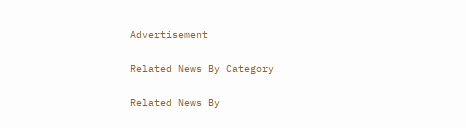Advertisement

Related News By Category

Related News By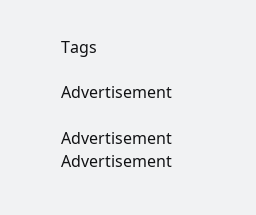Tags

Advertisement

Advertisement
Advertisement